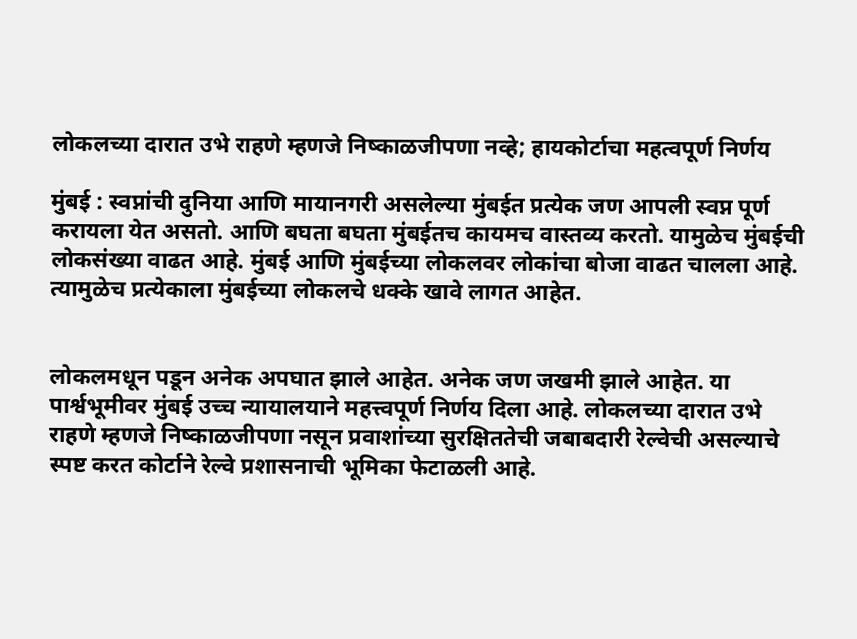लोकलच्या दारात उभे राहणे म्हणजे निष्काळजीपणा नव्हे; हायकोर्टाचा महत्वपूर्ण निर्णय

मुंबई : स्वप्नांची दुनिया आणि मायानगरी असलेल्या मुंबईत प्रत्येक जण आपली स्वप्न पूर्ण करायला येत असतो. आणि बघता बघता मुंबईतच कायमच वास्तव्य करतो. यामुळेच मुंबईची लोकसंख्या वाढत आहे. मुंबई आणि मुंबईच्या लोकलवर लोकांचा बोजा वाढत चालला आहे. त्यामुळेच प्रत्येकाला मुंबईच्या लोकलचे धक्के खावे लागत आहेत.


लोकलमधून पडून अनेक अपघात झाले आहेत. अनेक जण जखमी झाले आहेत. या पार्श्वभूमीवर मुंबई उच्च न्यायालयाने महत्त्वपूर्ण निर्णय दिला आहे. लोकलच्या दारात उभे राहणे म्हणजे निष्काळजीपणा नसून प्रवाशांच्या सुरक्षिततेची जबाबदारी रेल्वेची असल्याचे स्पष्ट करत कोर्टाने रेल्वे प्रशासनाची भूमिका फेटाळली आहे.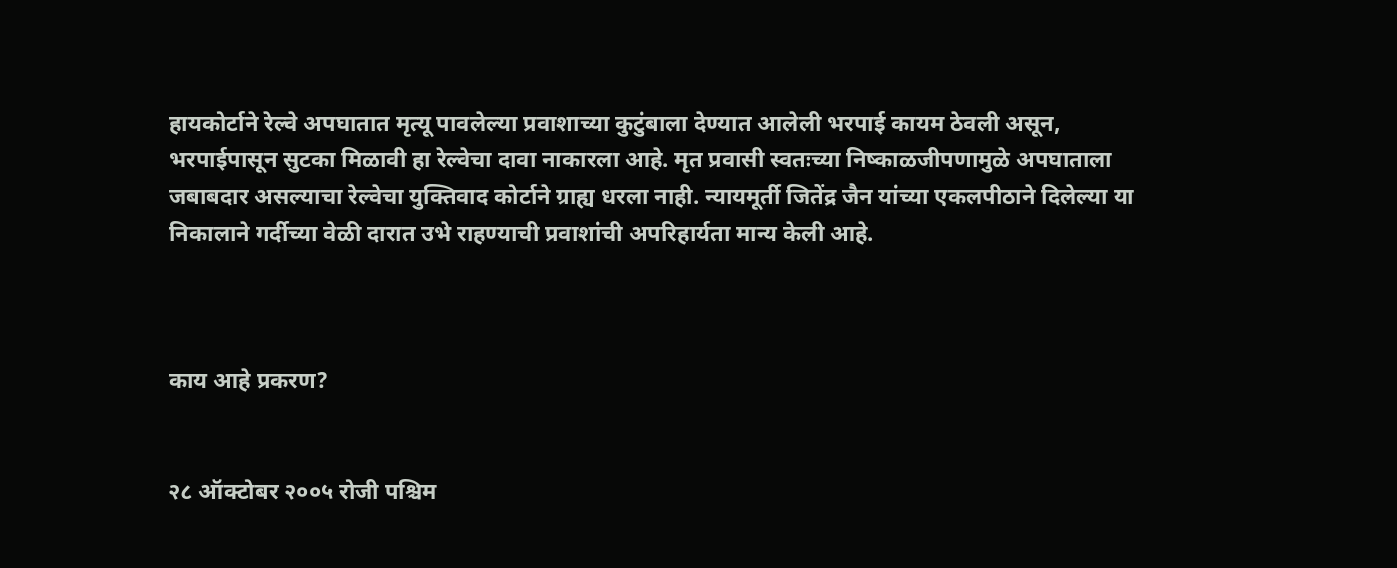हायकोर्टाने रेल्वे अपघातात मृत्यू पावलेल्या प्रवाशाच्या कुटुंबाला देण्यात आलेली भरपाई कायम ठेवली असून, भरपाईपासून सुटका मिळावी हा रेल्वेचा दावा नाकारला आहे. मृत प्रवासी स्वतःच्या निष्काळजीपणामुळे अपघाताला जबाबदार असल्याचा रेल्वेचा युक्तिवाद कोर्टाने ग्राह्य धरला नाही. न्यायमूर्ती जितेंद्र जैन यांच्या एकलपीठाने दिलेल्या या निकालाने गर्दीच्या वेळी दारात उभे राहण्याची प्रवाशांची अपरिहार्यता मान्य केली आहे.



काय आहे प्रकरण?


२८ ऑक्टोबर २००५ रोजी पश्चिम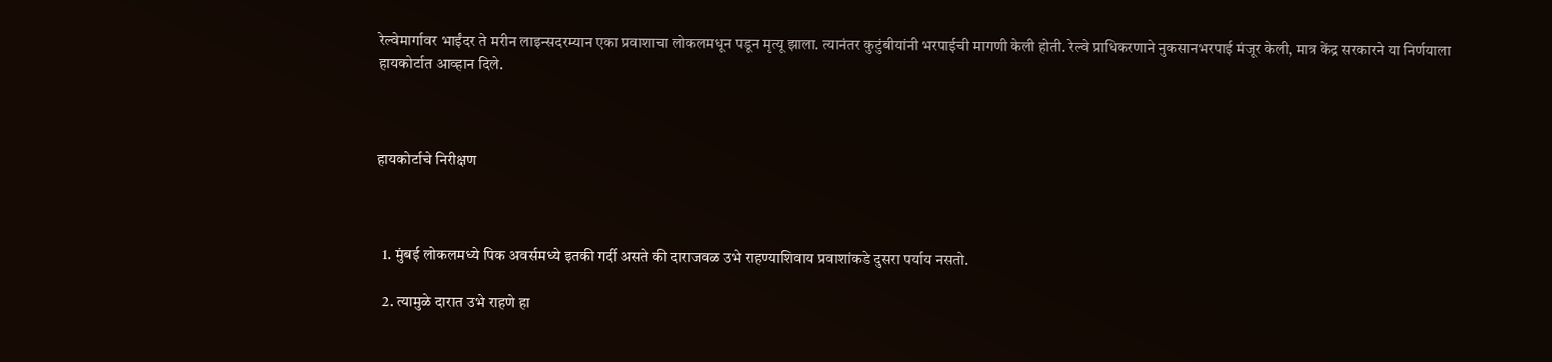रेल्वेमार्गावर भाईंदर ते मरीन लाइन्सदरम्यान एका प्रवाशाचा लोकलमधून पडून मृत्यू झाला. त्यानंतर कुटुंबीयांनी भरपाईची मागणी केली होती. रेल्वे प्राधिकरणाने नुकसानभरपाई मंजूर केली, मात्र केंद्र सरकारने या निर्णयाला हायकोर्टात आव्हान दिले.



हायकोर्टाचे निरीक्षण



  1. मुंबई लोकलमध्ये पिक अवर्समध्ये इतकी गर्दी असते की दाराजवळ उभे राहण्याशिवाय प्रवाशांकडे दुसरा पर्याय नसतो.

  2. त्यामुळे दारात उभे राहणे हा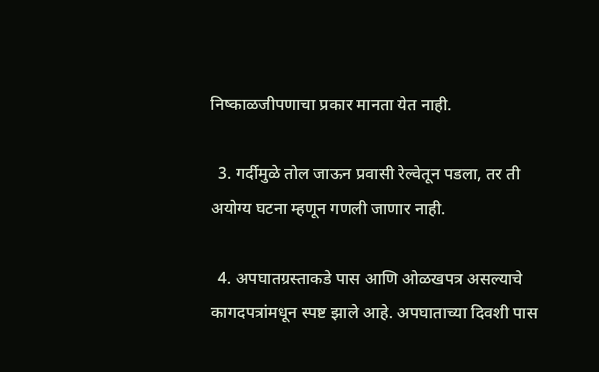निष्काळजीपणाचा प्रकार मानता येत नाही.

  3. गर्दीमुळे तोल जाऊन प्रवासी रेल्वेतून पडला, तर ती अयोग्य घटना म्हणून गणली जाणार नाही.

  4. अपघातग्रस्ताकडे पास आणि ओळखपत्र असल्याचे कागदपत्रांमधून स्पष्ट झाले आहे. अपघाताच्या दिवशी पास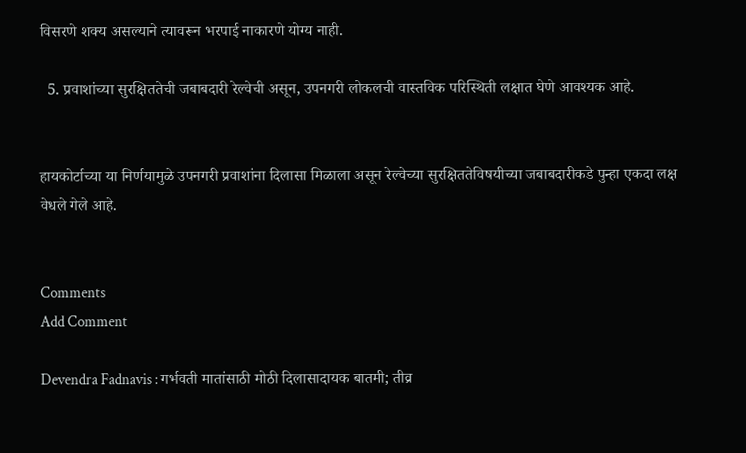विसरणे शक्य असल्याने त्यावरून भरपाई नाकारणे योग्य नाही.

  5. प्रवाशांच्या सुरक्षिततेची जबाबदारी रेल्वेची असून, उपनगरी लोकलची वास्तविक परिस्थिती लक्षात घेणे आवश्यक आहे.


हायकोर्टाच्या या निर्णयामुळे उपनगरी प्रवाशांना दिलासा मिळाला असून रेल्वेच्या सुरक्षिततेविषयीच्या जबाबदारीकडे पुन्हा एकदा लक्ष वेधले गेले आहे.


Comments
Add Comment

Devendra Fadnavis : गर्भवती मातांसाठी मोठी दिलासादायक बातमी; तीव्र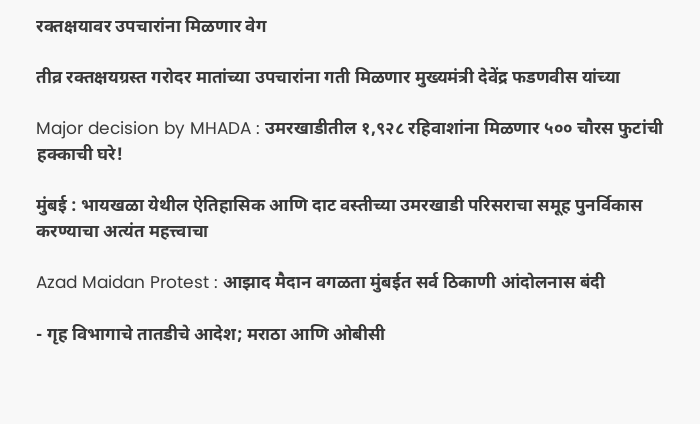रक्तक्षयावर उपचारांना मिळणार वेग

तीव्र रक्तक्षयग्रस्त गरोदर मातांच्या उपचारांना गती मिळणार मुख्यमंत्री देवेंद्र फडणवीस यांच्या

Major decision by MHADA : उमरखाडीतील १,९२८ रहिवाशांना मिळणार ५०० चौरस फुटांची हक्काची घरे!

मुंबई : भायखळा येथील ऐतिहासिक आणि दाट वस्तीच्या उमरखाडी परिसराचा समूह पुनर्विकास करण्याचा अत्यंत महत्त्वाचा

Azad Maidan Protest : आझाद मैदान वगळता मुंबईत सर्व ठिकाणी आंदोलनास बंदी

- गृह विभागाचे तातडीचे आदेश; मराठा आणि ओबीसी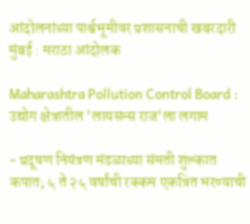आंदोलनांच्या पार्श्वभूमीवर प्रशासनाची खबरदारी मुंबई : मराठा आंदोलक

Maharashtra Pollution Control Board : उद्योग क्षेत्रातील 'लायसन्स राज'ला लगाम

- प्रदूषण नियंत्रण मंडळाच्या संमती शुल्कात कपात; ५ ते २५ वर्षांची रक्कम एकत्रित भरण्याची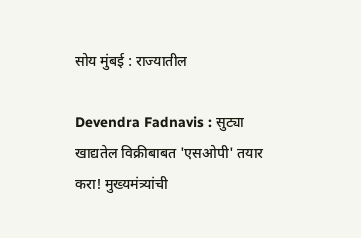सोय मुंबई : राज्यातील

Devendra Fadnavis : सुट्या खाद्यतेल विक्रीबाबत 'एसओपी' तयार करा! मुख्यमंत्र्यांची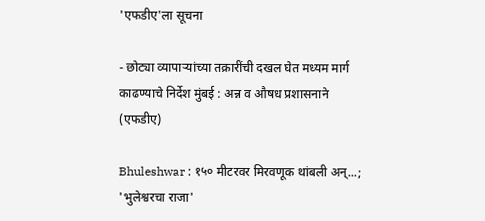'एफडीए'ला सूचना

- छोट्या व्यापाऱ्यांच्या तक्रारींची दखल घेत मध्यम मार्ग काढण्याचे निर्देश मुंबई : अन्न व औषध प्रशासनाने (एफडीए)

Bhuleshwar : १५० मीटरवर मिरवणूक थांबली अन्...; 'भुलेश्वरचा राजा'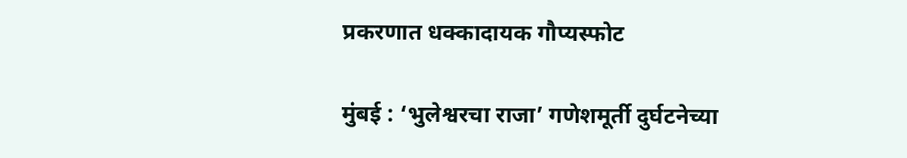प्रकरणात धक्कादायक गौप्यस्फोट

मुंबई : ‘भुलेश्वरचा राजा’ गणेशमूर्ती दुर्घटनेच्या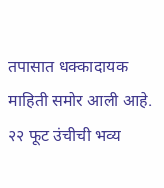तपासात धक्कादायक माहिती समोर आली आहे. २२ फूट उंचीची भव्य